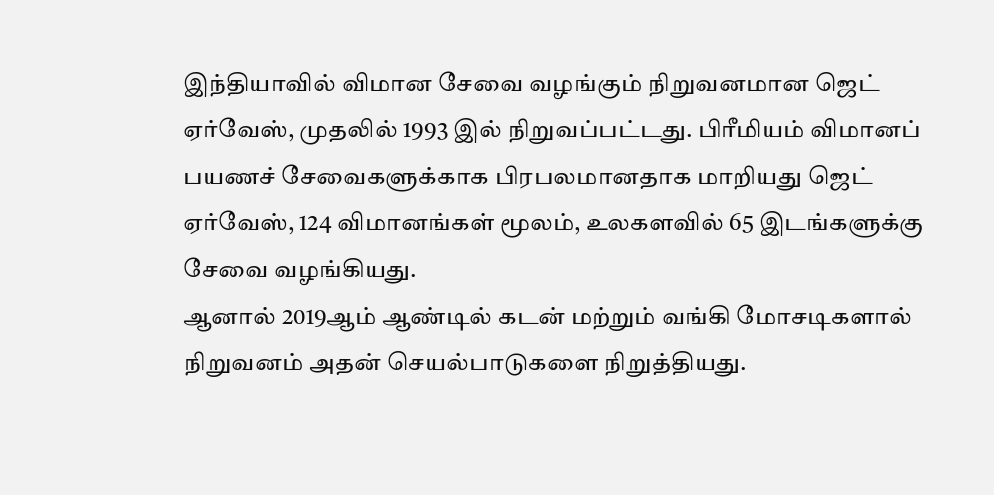இந்தியாவில் விமான சேவை வழங்கும் நிறுவனமான ஜெட் ஏர்வேஸ், முதலில் 1993 இல் நிறுவப்பட்டது. பிரீமியம் விமானப் பயணச் சேவைகளுக்காக பிரபலமானதாக மாறியது ஜெட் ஏர்வேஸ், 124 விமானங்கள் மூலம், உலகளவில் 65 இடங்களுக்கு சேவை வழங்கியது.
ஆனால் 2019ஆம் ஆண்டில் கடன் மற்றும் வங்கி மோசடிகளால் நிறுவனம் அதன் செயல்பாடுகளை நிறுத்தியது.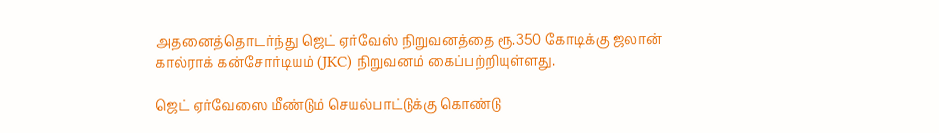அதனைத்தொடர்ந்து ஜெட் ஏர்வேஸ் நிறுவனத்தை ரூ.350 கோடிக்கு ஜலான் கால்ராக் கன்சோர்டியம் (JKC) நிறுவனம் கைப்பற்றியுள்ளது.

ஜெட் ஏர்வேஸை மீண்டும் செயல்பாட்டுக்கு கொண்டு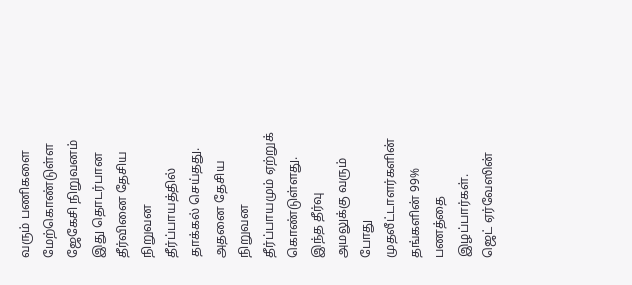வரும் பணிகளை மேற்கொண்டுள்ள ஜேகேசி நிறுவனம் இது தொடர்பான தீர்வினை தேசிய நிறுவன தீர்ப்பாயத்தில் தாக்கல் செய்தது. அதனை தேசிய நிறுவன தீர்ப்பாயமும் ஏற்றுக் கொண்டுள்ளது. இந்த தீர்வு அமலுக்கு வரும் போது முதலீட்டாளர்களின் தங்களின் 99% பணத்தை இழப்பார்கள்.
ஜெட் ஏர்வேஸின்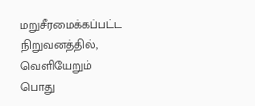மறுசீரமைக்கப்பட்ட நிறுவனத்தில், வெளியேறும் பொது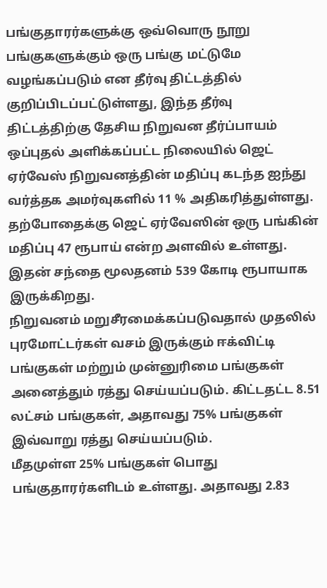பங்குதாரர்களுக்கு ஒவ்வொரு நூறு பங்குகளுக்கும் ஒரு பங்கு மட்டுமே வழங்கப்படும் என தீர்வு திட்டத்தில் குறிப்பிடப்பட்டுள்ளது, இந்த தீர்வு திட்டத்திற்கு தேசிய நிறுவன தீர்ப்பாயம் ஒப்புதல் அளிக்கப்பட்ட நிலையில் ஜெட் ஏர்வேஸ் நிறுவனத்தின் மதிப்பு கடந்த ஐந்து வர்த்தக அமர்வுகளில் 11 % அதிகரித்துள்ளது. தற்போதைக்கு ஜெட் ஏர்வேஸின் ஒரு பங்கின் மதிப்பு 47 ரூபாய் என்ற அளவில் உள்ளது. இதன் சந்தை மூலதனம் 539 கோடி ரூபாயாக இருக்கிறது.
நிறுவனம் மறுசீரமைக்கப்படுவதால் முதலில் புரமோட்டர்கள் வசம் இருக்கும் ஈக்விட்டி பங்குகள் மற்றும் முன்னுரிமை பங்குகள் அனைத்தும் ரத்து செய்யப்படும். கிட்டதட்ட 8.51 லட்சம் பங்குகள், அதாவது 75% பங்குகள் இவ்வாறு ரத்து செய்யப்படும்.
மீதமுள்ள 25% பங்குகள் பொது பங்குதாரர்களிடம் உள்ளது. அதாவது 2.83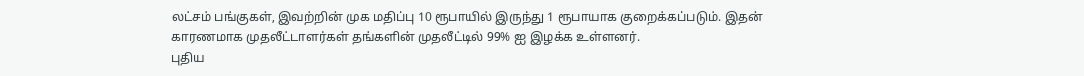லட்சம் பங்குகள், இவற்றின் முக மதிப்பு 10 ரூபாயில் இருந்து 1 ரூபாயாக குறைக்கப்படும். இதன் காரணமாக முதலீட்டாளர்கள் தங்களின் முதலீட்டில் 99% ஐ இழக்க உள்ளனர்.
புதிய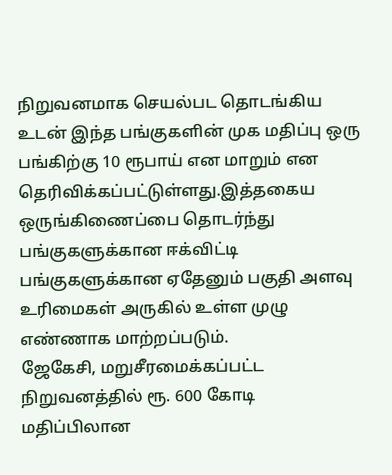நிறுவனமாக செயல்பட தொடங்கிய உடன் இந்த பங்குகளின் முக மதிப்பு ஒரு பங்கிற்கு 10 ரூபாய் என மாறும் என தெரிவிக்கப்பட்டுள்ளது.இத்தகைய ஒருங்கிணைப்பை தொடர்ந்து பங்குகளுக்கான ஈக்விட்டி பங்குகளுக்கான ஏதேனும் பகுதி அளவு உரிமைகள் அருகில் உள்ள முழு எண்ணாக மாற்றப்படும்.
ஜேகேசி, மறுசீரமைக்கப்பட்ட நிறுவனத்தில் ரூ. 600 கோடி மதிப்பிலான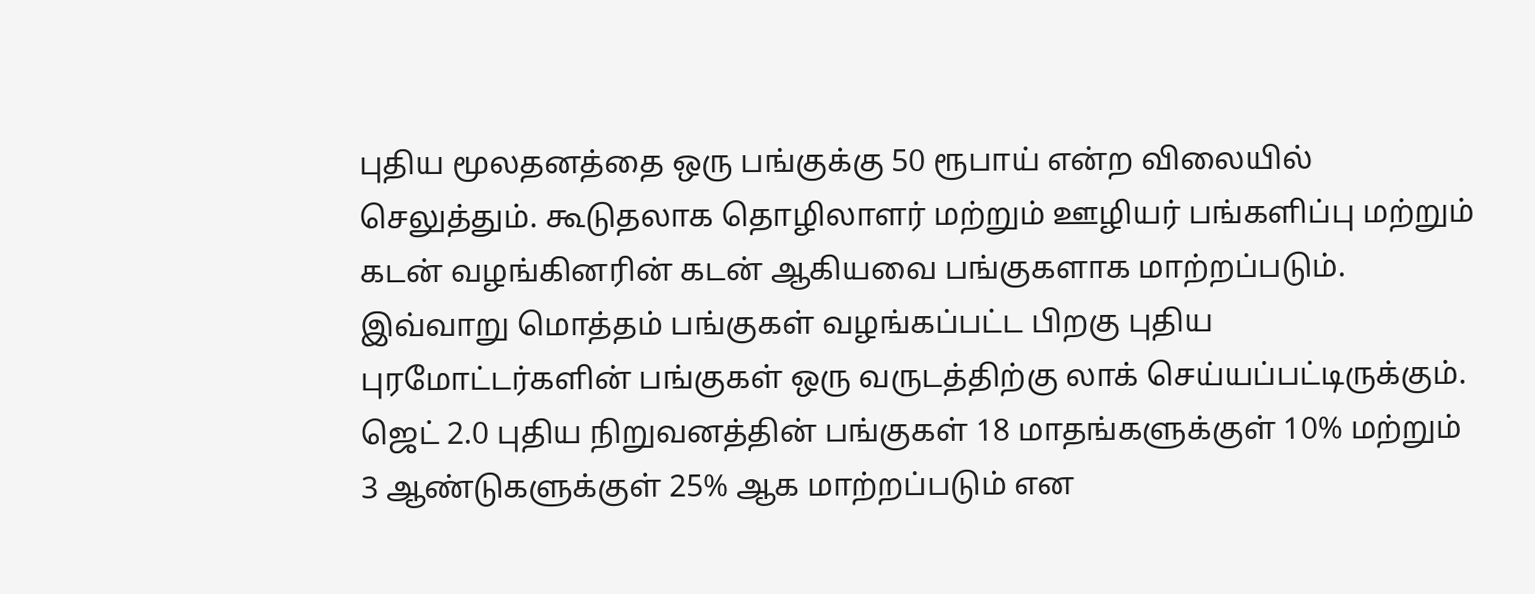புதிய மூலதனத்தை ஒரு பங்குக்கு 50 ரூபாய் என்ற விலையில் செலுத்தும். கூடுதலாக தொழிலாளர் மற்றும் ஊழியர் பங்களிப்பு மற்றும் கடன் வழங்கினரின் கடன் ஆகியவை பங்குகளாக மாற்றப்படும்.
இவ்வாறு மொத்தம் பங்குகள் வழங்கப்பட்ட பிறகு புதிய புரமோட்டர்களின் பங்குகள் ஒரு வருடத்திற்கு லாக் செய்யப்பட்டிருக்கும். ஜெட் 2.0 புதிய நிறுவனத்தின் பங்குகள் 18 மாதங்களுக்குள் 10% மற்றும் 3 ஆண்டுகளுக்குள் 25% ஆக மாற்றப்படும் என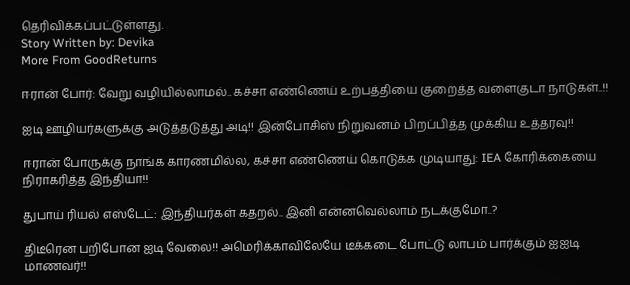தெரிவிக்கப்பட்டுள்ளது.
Story Written by: Devika
More From GoodReturns

ஈரான் போர்: வேறு வழியில்லாமல்.. கச்சா எண்ணெய் உற்பத்தியை குறைத்த வளைகுடா நாடுகள்..!!

ஐடி ஊழியர்களுக்கு அடுத்தடுத்து அடி!! இன்போசிஸ் நிறுவனம் பிறப்பித்த முக்கிய உத்தரவு!!

ஈரான் போருக்கு நாங்க காரணமில்ல, கச்சா எண்ணெய் கொடுக்க முடியாது: IEA கோரிக்கையை நிராகரித்த இந்தியா!!

துபாய் ரியல் எஸ்டேட்: இந்தியர்கள் கதறல்.. இனி என்னவெல்லாம் நடக்குமோ..?

திடீரென பறிபோன ஐடி வேலை!! அமெரிக்காவிலேயே டீக்கடை போட்டு லாபம் பார்க்கும் ஐஐடி மாணவர்!!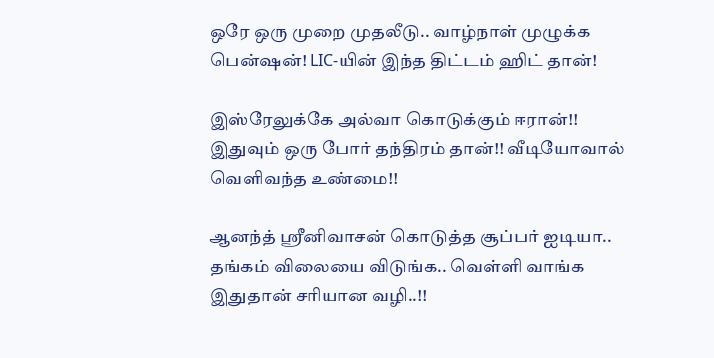ஒரே ஒரு முறை முதலீடு.. வாழ்நாள் முழுக்க பென்ஷன்! LIC-யின் இந்த திட்டம் ஹிட் தான்!

இஸ்ரேலுக்கே அல்வா கொடுக்கும் ஈரான்!! இதுவும் ஒரு போர் தந்திரம் தான்!! வீடியோவால் வெளிவந்த உண்மை!!

ஆனந்த் ஸ்ரீனிவாசன் கொடுத்த சூப்பர் ஐடியா.. தங்கம் விலையை விடுங்க.. வெள்ளி வாங்க இதுதான் சரியான வழி..!!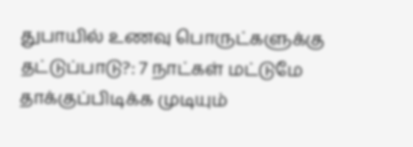துபாயில் உணவு பொருட்களுக்கு தட்டுப்பாடு?: 7 நாட்கள் மட்டுமே தாக்குப்பிடிக்க முடியும்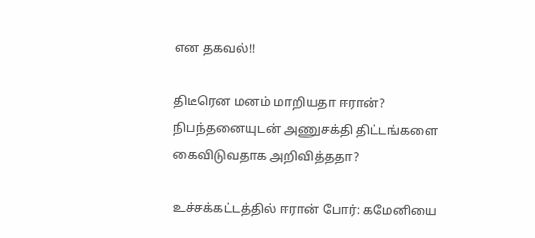என தகவல்!!

திடீரென மனம் மாறியதா ஈரான்? நிபந்தனையுடன் அணுசக்தி திட்டங்களை கைவிடுவதாக அறிவித்ததா?

உச்சக்கட்டத்தில் ஈரான் போர்: கமேனியை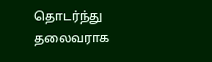தொடர்ந்து தலைவராக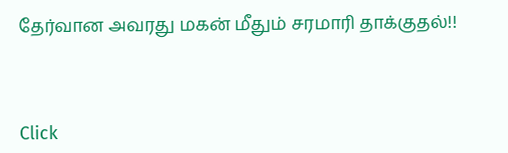தேர்வான அவரது மகன் மீதும் சரமாரி தாக்குதல்!!



Click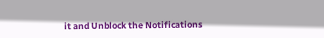it and Unblock the Notifications